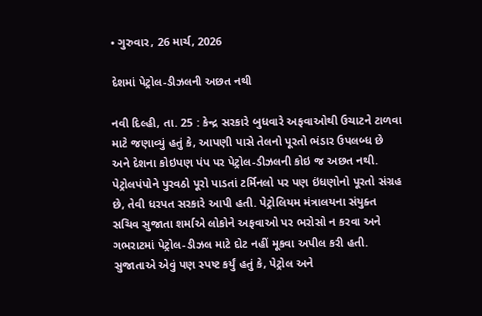• ગુરુવાર, 26 માર્ચ, 2026

દેશમાં પેટ્રોલ-ડીઝલની અછત નથી

નવી દિલ્હી, તા. 25 : કેન્દ્ર સરકારે બુધવારે અફવાઓથી ઉચાટને ટાળવા માટે જણાવ્યું હતું કે, આપણી પાસે તેલનો પૂરતો ભંડાર ઉપલબ્ધ છે અને દેશના કોઇપણ પંપ પર પેટ્રોલ-ડીઝલની કોઇ જ અછત નથી. પેટ્રોલપંપોને પુરવઠો પૂરો પાડતાં ટર્મિનલો પર પણ ઇંધણોનો પૂરતો સંગ્રહ છે, તેવી ધરપત સરકારે આપી હતી. પેટ્રોલિયમ મંત્રાલયના સંયુક્ત સચિવ સુજાતા શર્માએ લોકોને અફવાઓ પર ભરોસો ન કરવા અને ગભરાટમાં પેટ્રોલ-ડીઝલ માટે દોટ નહીં મૂકવા અપીલ કરી હતી. સુજાતાએ એવું પણ સ્પષ્ટ કર્યું હતું કે, પેટ્રોલ અને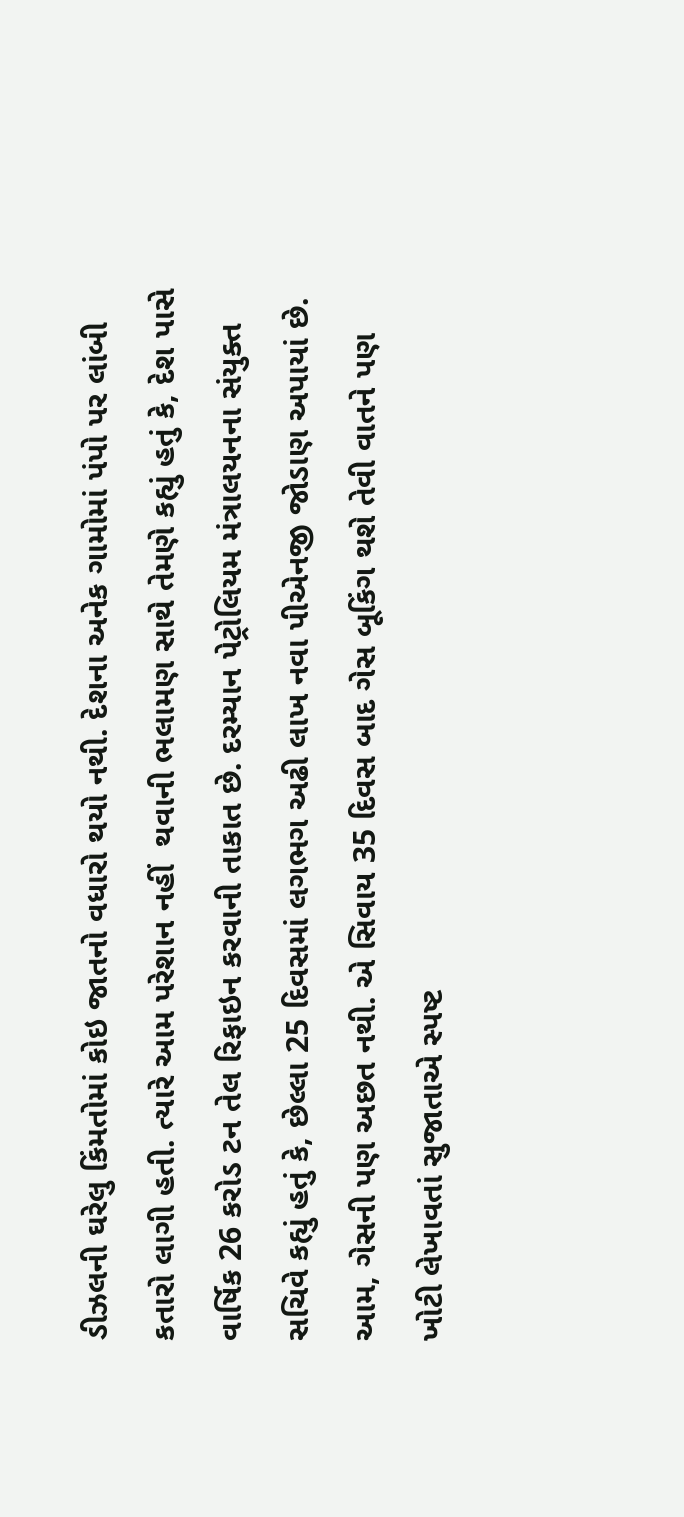ડીઝલની ઘરેલુ કિંમતોમાં કોઇ જાતનો વધારો થયો નથી. દેશના અનેક ગામોમાં પંપો પર લાંબી કતારો લાગી હતી. ત્યારે આમ પરેશાન નહીં  થવાની ભલામણ સાથે તેમણે કહ્યું હતું કે, દેશ પાસે વાર્ષિક 26 કરોડ ટન તેલ રિફાઇન કરવાની તાકાત છે. દરમ્યાન પેટ્રોલિયમ મંત્રાલયનના સંયુક્ત સચિવે કહ્યું હતું કે, છેલ્લા 25 દિવસમાં લગભગ અઢી લાખ નવા પીએનજી જોડાણ અપાયાં છે. આમ, ગેસની પણ અછત નથી. એ સિવાય 35 દિવસ બાદ ગેસ બૂકિંગ થશે તેવી વાતને પણ ખોટી લેખાવતાં સુજાતાએ સ્પષ્ટ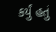કર્યું હતું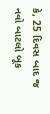કે, 25 દિવસ બાદ જ  નવો બાટલો બૂક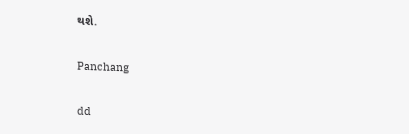થશે.

Panchang

dd